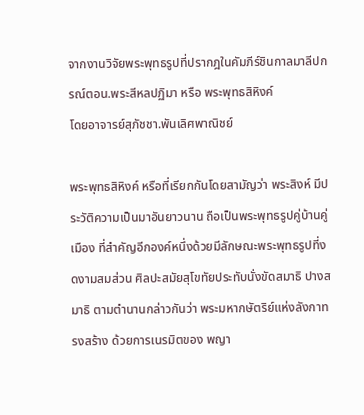จากงานวิจัยพระพุทธรูปที่ปรากฎในคัมภีร์ชินกาลมาลีปกรณ์ตอน.พระสีหลปฏิมา หรือ พระพุทธสิหิงค์
โดยอาจารย์สุภัชชา.พันเลิศพาณิชย์

พระพุทธสิหิงค์ หรือที่เรียกกันโดยสามัญว่า พระสิงห์ มีประวัติความเป็นมาอันยาวนาน ถือเป็นพระพุทธรูปคู่บ้านคู่เมือง ที่สำคัญอีกองค์หนึ่งด้วยมีลักษณะพระพุทธรูปที่งดงามสมส่วน ศิลปะสมัยสุโขทัยประทับนั่งขัดสมาธิ ปางสมาธิ ตามตำนานกล่าวกันว่า พระมหากษัตริย์แห่งลังกาทรงสร้าง ด้วยการเนรมิตของ พญา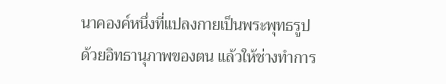นาคองค์หนึ่งที่แปลงกายเป็นพระพุทธรูปด้วยอิทธานุภาพของตน แล้วให้ช่างทำการ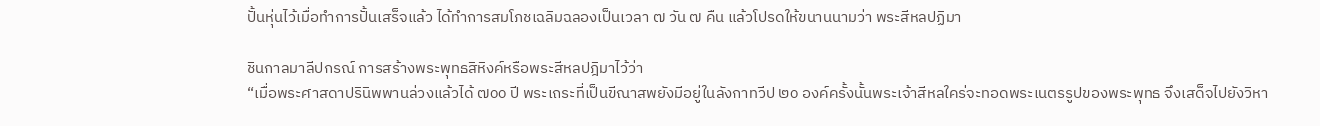ปั้นหุ่นไว้เมื่อทำการปั้นเสร็จแล้ว ได้ทำการสมโภชเฉลิมฉลองเป็นเวลา ๗ วัน ๗ คืน แล้วโปรดให้ขนานนามว่า พระสีหลปฏิมา

ชินกาลมาลีปกรณ์ การสร้างพระพุทธสิหิงค์หรือพระสีหลปฎิมาไว้ว่า
“เมื่อพระศาสดาปรินิพพานล่วงแล้วได้ ๗oo ปี พระเถระที่เป็นขีณาสพยังมีอยู่ในลังกาทวีป ๒o องค์ครั้งนั้นพระเจ้าสีหลใคร่จะทอดพระเนตรรูปของพระพุทธ จึงเสด็จไปยังวิหา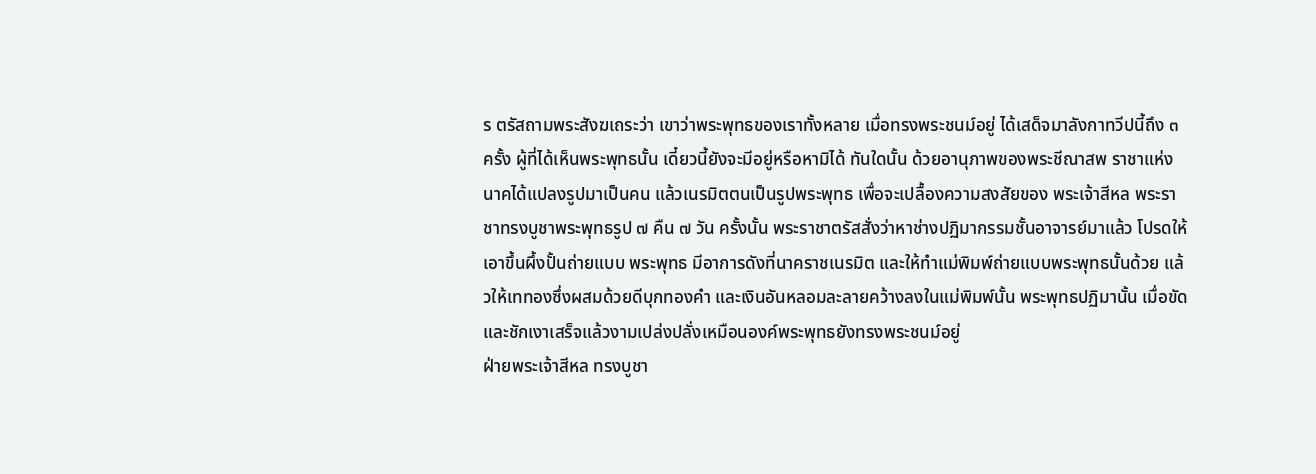ร ตรัสถามพระสังฆเถระว่า เขาว่าพระพุทธของเราทั้งหลาย เมื่อทรงพระชนม์อยู่ ได้เสด็จมาลังกาทวีปนี้ถึง ๓ ครั้ง ผู้ที่ได้เห็นพระพุทธนั้น เดี๋ยวนี้ยังจะมีอยู่หรือหามิได้ ทันใดนั้น ด้วยอานุภาพของพระชีณาสพ ราชาแห่งนาคได้แปลงรูปมาเป็นคน แล้วเนรมิตตนเป็นรูปพระพุทธ เพื่อจะเปลื้องความสงสัยของ พระเจ้าสีหล พระราชาทรงบูชาพระพุทธรูป ๗ คืน ๗ วัน ครั้งนั้น พระราชาตรัสสั่งว่าหาช่างปฏิมากรรมชั้นอาจารย์มาแล้ว โปรดให้เอาขึ้นผึ้งปั้นถ่ายแบบ พระพุทธ มีอาการดังที่นาคราชเนรมิต และให้ทำแม่พิมพ์ถ่ายแบบพระพุทธนั้นด้วย แล้วให้เททองซึ่งผสมด้วยดีบุกทองคำ และเงินอันหลอมละลายคว้างลงในแม่พิมพ์นั้น พระพุทธปฏิมานั้น เมื่อขัดและชักเงาเสร็จแล้วงามเปล่งปลั่งเหมือนองค์พระพุทธยังทรงพระชนม์อยู่
ฝ่ายพระเจ้าสีหล ทรงบูชา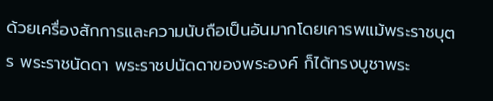ด้วยเครื่องสักการและความนับถือเป็นอันมากโดยเคารพแม้พระราชบุตร พระราชนัดดา พระราชปนัดดาของพระองค์ ก็ได้ทรงบูชาพระ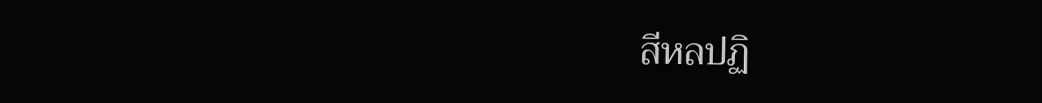สีหลปฏิ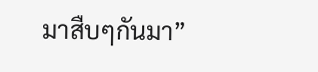มาสืบๆกันมา”